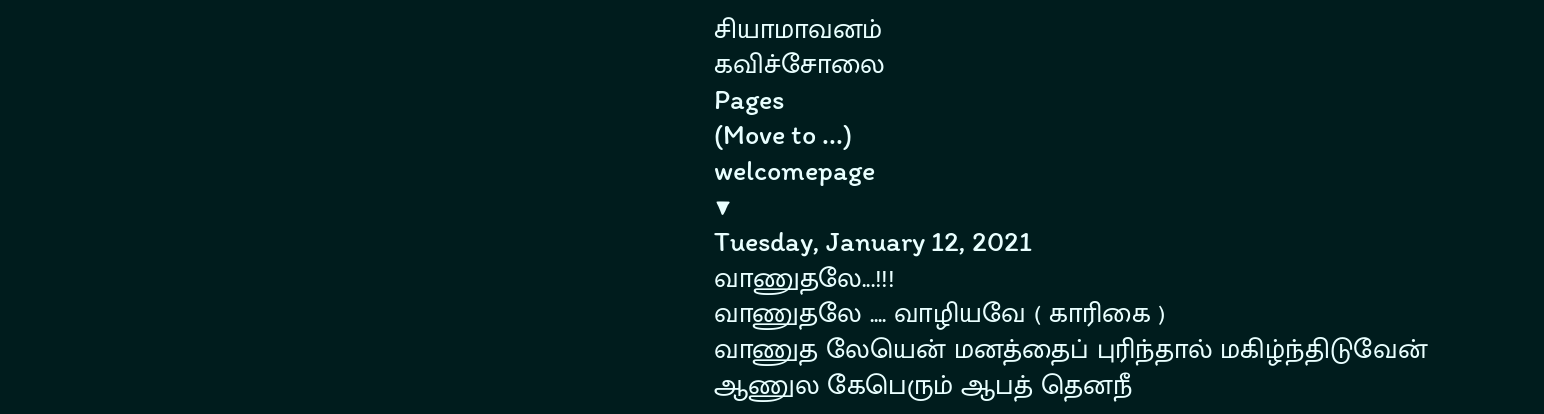சியாமாவனம்
கவிச்சோலை
Pages
(Move to ...)
welcomepage
▼
Tuesday, January 12, 2021
வாணுதலே...!!!
வாணுதலே .... வாழியவே ( காரிகை )
வாணுத லேயென் மனத்தைப் புரிந்தால் மகிழ்ந்திடுவேன்
ஆணுல கேபெரும் ஆபத் தெனநீ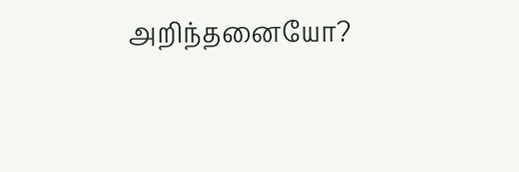அறிந்தனையோ?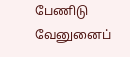பேணிடு வேனுனைப்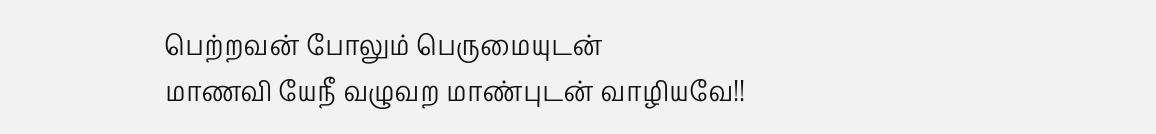பெற்றவன் போலும் பெருமையுடன்
மாணவி யேநீ வழுவற மாண்புடன் வாழியவே!!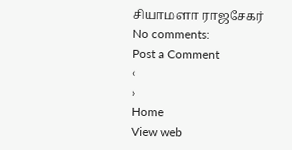சியாமளா ராஜசேகர்
No comments:
Post a Comment
‹
›
Home
View web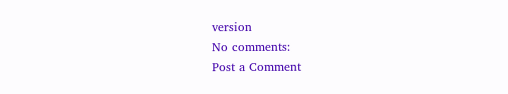version
No comments:
Post a Comment